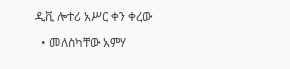ዲቪ ሎተሪ አሥር ቀን ቀረው

  • መለስካቸው አምሃ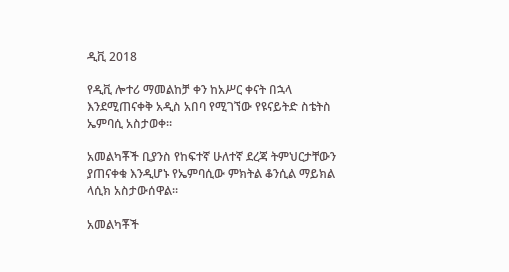ዲቪ 2018

የዲቪ ሎተሪ ማመልከቻ ቀን ከአሥር ቀናት በኋላ እንደሚጠናቀቅ አዲስ አበባ የሚገኘው የዩናይትድ ስቴትስ ኤምባሲ አስታወቀ።

አመልካቾች ቢያንስ የከፍተኛ ሁለተኛ ደረጃ ትምህርታቸውን ያጠናቀቁ እንዲሆኑ የኤምባሲው ምክትል ቆንሲል ማይክል ላሲክ አስታውሰዋል።

አመልካቾች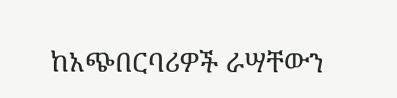ከአጭበርባሪዎች ራሣቸውን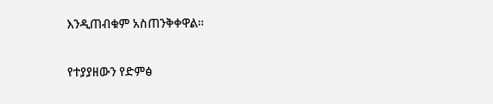እንዲጠብቁም አስጠንቅቀዋል።

የተያያዘውን የድምፅ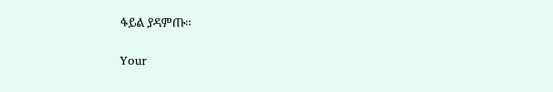ፋይል ያዳምጡ፡፡

Your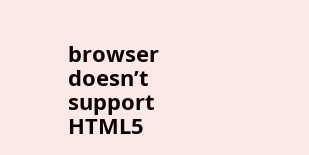browser doesn’t support HTML5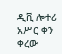ዲቪ ሎተሪ አሥር ቀን ቀረው